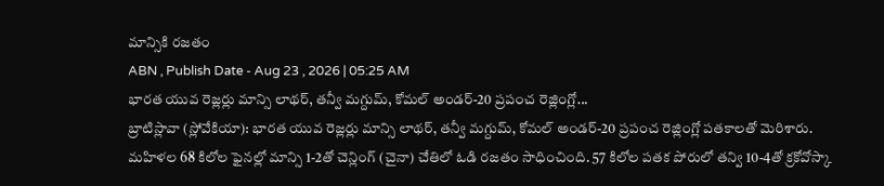మాన్సికి రజతం
ABN , Publish Date - Aug 23 , 2026 | 05:25 AM
భారత యువ రెజ్లర్లు మాన్సి లాథర్, తన్వీ మగ్దుమ్, కోమల్ అండర్-20 ప్రపంచ రెజ్లింగ్లో...
బ్రాటిస్లావా (స్లోవేకియా): భారత యువ రెజ్లర్లు మాన్సి లాథర్, తన్వీ మగ్దుమ్, కోమల్ అండర్-20 ప్రపంచ రెజ్లింగ్లో పతకాలతో మెరిశారు. మహిళల 68 కిలోల ఫైనల్లో మాన్సి 1-2తో చెన్లింగ్ (చైనా) చేతిలో ఓడి రజతం సాధించింది. 57 కిలోల పతక పోరులో తన్వి 10-4తో క్రకోవోస్కా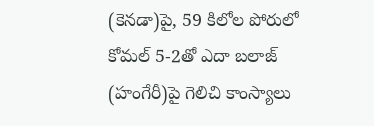(కెనడా)పై, 59 కిలోల పోరులో కోమల్ 5-2తో ఎదా బలాజ్ (హంగేరీ)పై గెలిచి కాంస్యాలు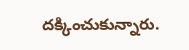దక్కించుకున్నారు.